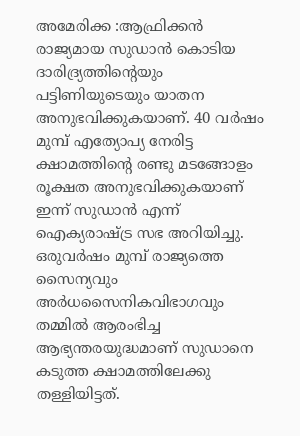അമേരിക്ക :ആഫ്രിക്കൻ രാജ്യമായ സുഡാൻ കൊടിയ ദാരിദ്ര്യത്തിന്റെയും പട്ടിണിയുടെയും യാതന അനുഭവിക്കുകയാണ്. 40 വർഷം മുമ്പ് എത്യോപ്യ നേരിട്ട ക്ഷാമത്തിന്റെ രണ്ടു മടങ്ങോളം രൂക്ഷത അനുഭവിക്കുകയാണ് ഇന്ന് സുഡാൻ എന്ന് ഐക്യരാഷ്ട്ര സഭ അറിയിച്ചു.
ഒരുവർഷം മുമ്പ് രാജ്യത്തെ സൈന്യവും അർധസൈനികവിഭാഗവും തമ്മിൽ ആരംഭിച്ച ആഭ്യന്തരയുദ്ധമാണ് സുഡാനെ കടുത്ത ക്ഷാമത്തിലേക്കു തള്ളിയിട്ടത്.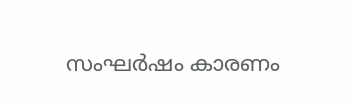സംഘർഷം കാരണം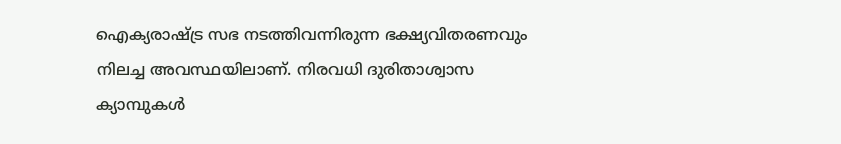ഐക്യരാഷ്ട്ര സഭ നടത്തിവന്നിരുന്ന ഭക്ഷ്യവിതരണവും നിലച്ച അവസ്ഥയിലാണ്. നിരവധി ദുരിതാശ്വാസ ക്യാമ്പുകൾ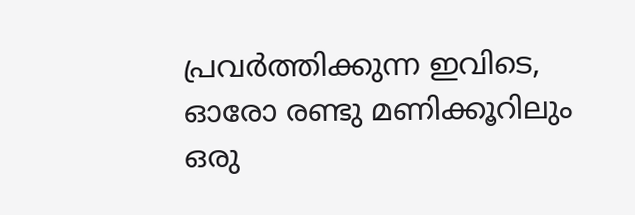പ്രവർത്തിക്കുന്ന ഇവിടെ, ഓരോ രണ്ടു മണിക്കൂറിലും ഒരു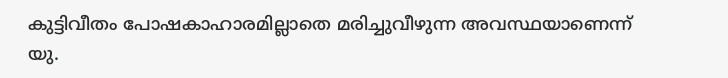കുട്ടിവീതം പോഷകാഹാരമില്ലാതെ മരിച്ചുവീഴുന്ന അവസ്ഥയാണെന്ന് യു.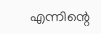എന്നിന്റെ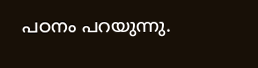പഠനം പറയുന്നു.